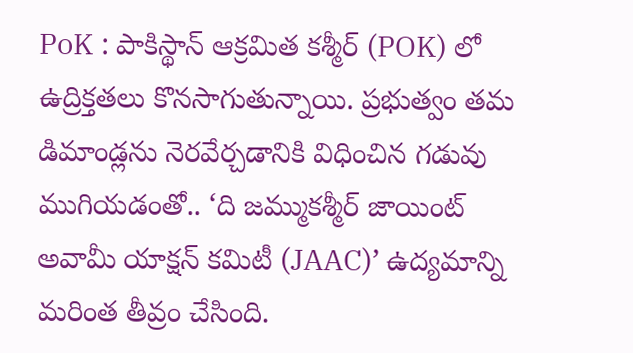PoK : పాకిస్థాన్ ఆక్రమిత కశ్మీర్ (POK) లో ఉద్రిక్తతలు కొనసాగుతున్నాయి. ప్రభుత్వం తమ డిమాండ్లను నెరవేర్చడానికి విధించిన గడువు ముగియడంతో.. ‘ది జమ్ముకశ్మీర్ జాయింట్ అవామీ యాక్షన్ కమిటీ (JAAC)’ ఉద్యమాన్ని మరింత తీవ్రం చేసింది.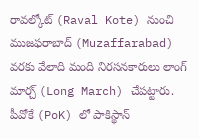రావల్కోట్ (Raval Kote) నుంచి ముజఫరాబాద్ (Muzaffarabad) వరకు వేలాది మంది నిరసనకారులు లాంగ్ మార్చ్ (Long March) చేపట్టారు.
పీవోకే (PoK) లో పాకిస్థాన్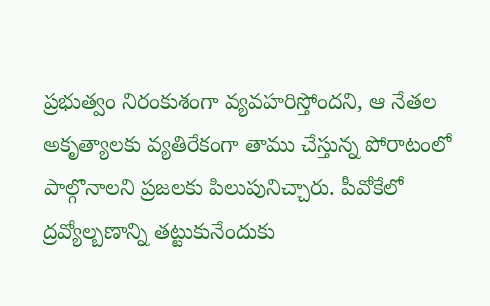ప్రభుత్వం నిరంకుశంగా వ్యవహరిస్తోందని, ఆ నేతల అకృత్యాలకు వ్యతిరేకంగా తాము చేస్తున్న పోరాటంలో పాల్గొనాలని ప్రజలకు పిలుపునిచ్చారు. పీవోకేలో ద్రవ్యోల్బణాన్ని తట్టుకునేందుకు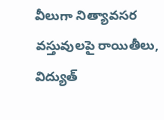వీలుగా నిత్యావసర వస్తువులపై రాయితీలు, విద్యుత్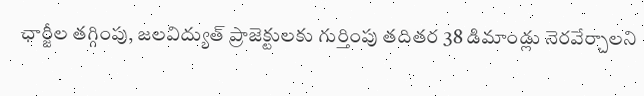ఛార్జీల తగ్గింపు, జలవిద్యుత్ ప్రాజెక్టులకు గుర్తింపు తదితర 38 డిమాండ్లు నెరవేర్చాలని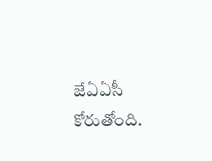జేఏఏసీ కోరుతోంది.